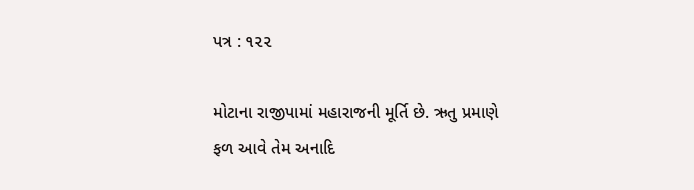પત્ર : ૧૨૨

મોટાના રાજીપામાં મહારાજની મૂર્તિ છે. ઋતુ પ્રમાણે ફળ આવે તેમ અનાદિ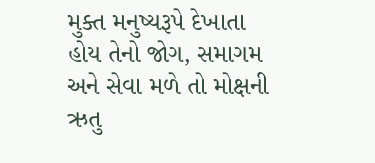મુક્ત મનુષ્યરૂપે દેખાતા હોય તેનો જોગ, સમાગમ અને સેવા મળે તો મોક્ષની ઋતુ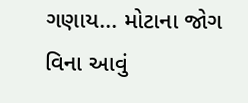ગણાય... મોટાના જોગ વિના આવું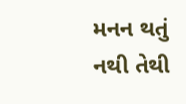મનન થતું નથી તેથી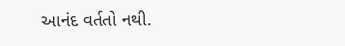આનંદ વર્તતો નથી.